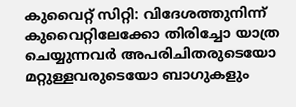കുവൈറ്റ് സിറ്റി: വിദേശത്തുനിന്ന് കുവൈറ്റിലേക്കോ തിരിച്ചോ യാത്ര ചെയ്യുന്നവർ അപരിചിതരുടെയോ മറ്റുള്ളവരുടെയോ ബാഗുകളും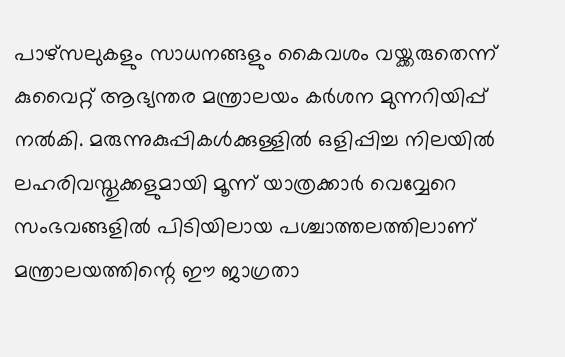പാഴ്സലുകളും സാധനങ്ങളും കൈവശം വയ്ക്കരുതെന്ന് കുവൈറ്റ് ആഭ്യന്തര മന്ത്രാലയം കർശന മുന്നറിയിപ്പ് നൽകി. മരുന്നുകുപ്പികൾക്കുള്ളിൽ ഒളിപ്പിച്ച നിലയിൽ ലഹരിവസ്തുക്കളുമായി മൂന്ന് യാത്രക്കാർ വെവ്വേറെ സംഭവങ്ങളിൽ പിടിയിലായ പശ്ചാത്തലത്തിലാണ് മന്ത്രാലയത്തിന്റെ ഈ ജാഗ്രതാ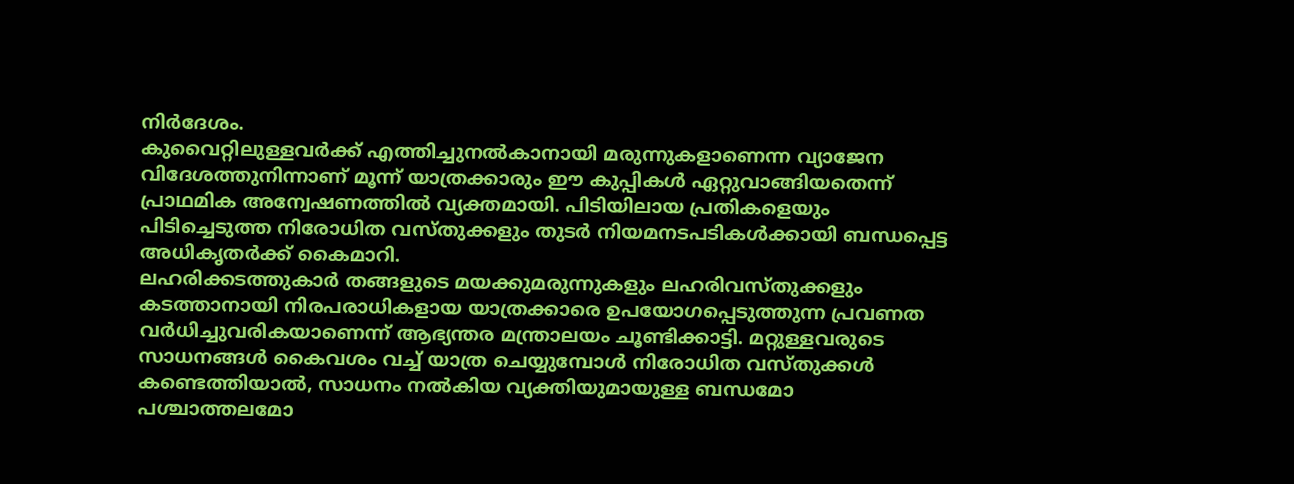നിർദേശം.
കുവൈറ്റിലുള്ളവർക്ക് എത്തിച്ചുനൽകാനായി മരുന്നുകളാണെന്ന വ്യാജേന വിദേശത്തുനിന്നാണ് മൂന്ന് യാത്രക്കാരും ഈ കുപ്പികൾ ഏറ്റുവാങ്ങിയതെന്ന് പ്രാഥമിക അന്വേഷണത്തിൽ വ്യക്തമായി. പിടിയിലായ പ്രതികളെയും പിടിച്ചെടുത്ത നിരോധിത വസ്തുക്കളും തുടർ നിയമനടപടികൾക്കായി ബന്ധപ്പെട്ട അധികൃതർക്ക് കൈമാറി.
ലഹരിക്കടത്തുകാർ തങ്ങളുടെ മയക്കുമരുന്നുകളും ലഹരിവസ്തുക്കളും കടത്താനായി നിരപരാധികളായ യാത്രക്കാരെ ഉപയോഗപ്പെടുത്തുന്ന പ്രവണത വർധിച്ചുവരികയാണെന്ന് ആഭ്യന്തര മന്ത്രാലയം ചൂണ്ടിക്കാട്ടി. മറ്റുള്ളവരുടെ സാധനങ്ങൾ കൈവശം വച്ച് യാത്ര ചെയ്യുമ്പോൾ നിരോധിത വസ്തുക്കൾ കണ്ടെത്തിയാൽ, സാധനം നൽകിയ വ്യക്തിയുമായുള്ള ബന്ധമോ പശ്ചാത്തലമോ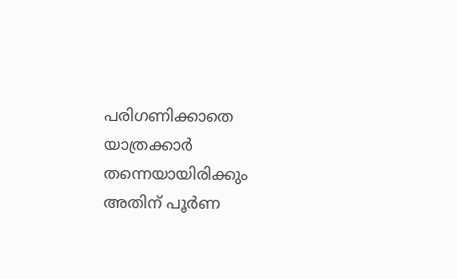പരിഗണിക്കാതെ യാത്രക്കാർ തന്നെയായിരിക്കും അതിന് പൂർണ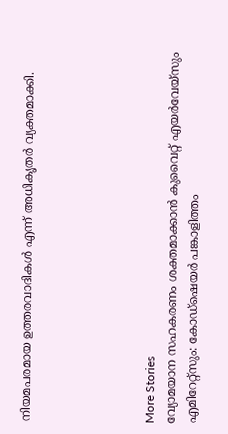നിയമപരമായ ഉത്തരവാദികൾ എന്ന് അധികൃതർ വ്യക്തമാക്കി.





More Stories
വ്യോമയാന സഹകരണം ശക്തമാക്കാൻ കുവൈറ്റ് എയർവേയ്സും എമിറേറ്റ്സും: കോഡ്ഷെയർ പങ്കാളിത്തം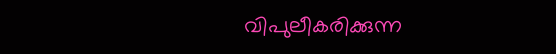വിപുലീകരിക്കുന്ന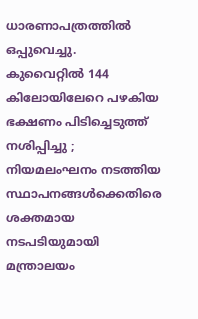ധാരണാപത്രത്തിൽ ഒപ്പുവെച്ചു.
കുവൈറ്റിൽ 144 കിലോയിലേറെ പഴകിയ ഭക്ഷണം പിടിച്ചെടുത്ത് നശിപ്പിച്ചു ; നിയമലംഘനം നടത്തിയ സ്ഥാപനങ്ങൾക്കെതിരെ ശക്തമായ നടപടിയുമായി മന്ത്രാലയം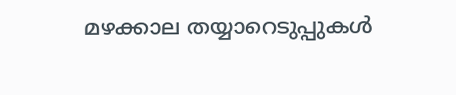മഴക്കാല തയ്യാറെടുപ്പുകൾ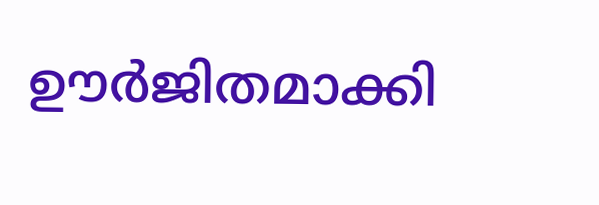ഊർജിതമാക്കി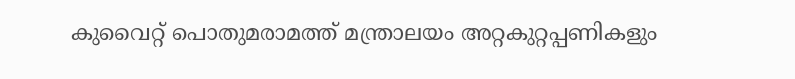കുവൈറ്റ് പൊതുമരാമത്ത് മന്ത്രാലയം അറ്റകുറ്റപ്പണികളും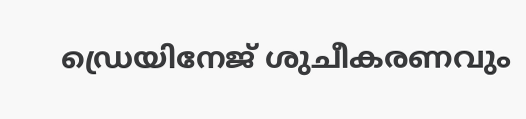ഡ്രെയിനേജ് ശുചീകരണവും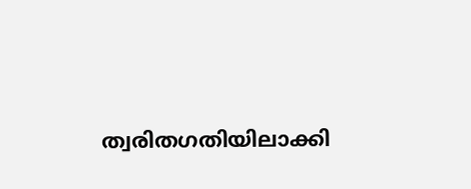ത്വരിതഗതിയിലാക്കി